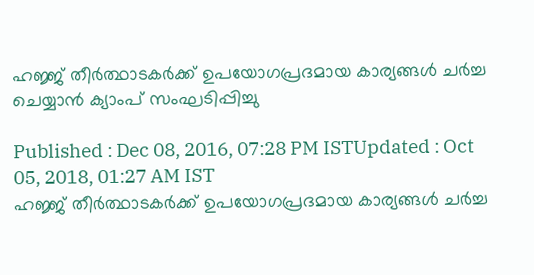ഹജ്ജ് തീർത്ഥാടകര്‍ക്ക് ഉപയോഗപ്രദമായ കാര്യങ്ങൾ ചർച്ച ചെയ്യാൻ ക്യാംപ് സംഘടിപ്പിച്ചു

Published : Dec 08, 2016, 07:28 PM ISTUpdated : Oct 05, 2018, 01:27 AM IST
ഹജ്ജ് തീർത്ഥാടകര്‍ക്ക് ഉപയോഗപ്രദമായ കാര്യങ്ങൾ ചർച്ച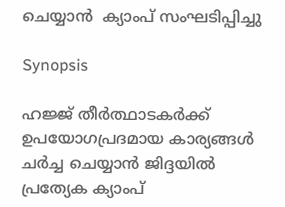ചെയ്യാൻ  ക്യാംപ് സംഘടിപ്പിച്ചു

Synopsis

ഹജ്ജ് തീർത്ഥാടകര്‍ക്ക് ഉപയോഗപ്രദമായ കാര്യങ്ങൾ ചർച്ച ചെയ്യാൻ ജിദ്ദയിൽ പ്രത്യേക ക്യാംപ്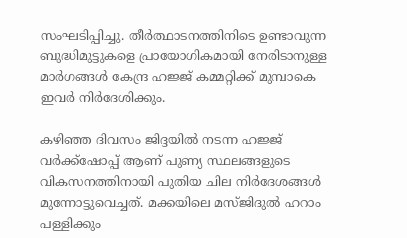സംഘടിപ്പിച്ചു. തീർത്ഥാടനത്തിനിടെ ഉണ്ടാവുന്ന ബുദ്ധിമുട്ടുകളെ പ്രായോഗികമായി നേരിടാനുള്ള മാർഗങ്ങൾ കേന്ദ്ര ഹജ്ജ് കമ്മറ്റിക്ക് മുമ്പാകെ ഇവർ നിർദേശിക്കും.

കഴിഞ്ഞ ദിവസം ജിദ്ദയില്‍ നടന്ന ഹജ്ജ് വര്‍ക്ക്ഷോപ്പ്‌ ആണ് പുണ്യ സ്ഥലങ്ങളുടെ വികസനത്തിനായി പുതിയ ചില നിര്‍ദേശങ്ങള്‍ മുന്നോട്ടുവെച്ചത്. മക്കയിലെ മസ്ജിദുല്‍ ഹറാം പള്ളിക്കും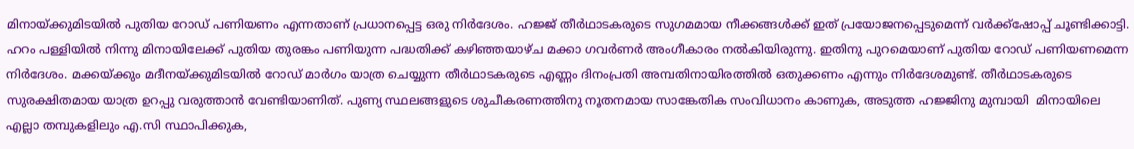മിനായ്ക്കുമിടയില്‍ പുതിയ റോഡ്‌ പണിയണം എന്നതാണ് പ്രധാനപ്പെട്ട ഒരു നിര്‍ദേശം. ഹജ്ജ് തീര്‍ഥാടകരുടെ സുഗമമായ നീക്കങ്ങള്‍ക്ക്‌ ഇത് പ്രയോജനപ്പെടുമെന്ന് വര്‍ക്ക്ഷോപ്പ്‌ ചൂണ്ടിക്കാട്ടി. ഹറം പള്ളിയില്‍ നിന്നു മിനായിലേക്ക് പുതിയ തുരങ്കം പണിയുന്ന പദ്ധതിക്ക് കഴിഞ്ഞയാഴ്ച മക്കാ ഗവര്‍ണര്‍ അംഗീകാരം നല്‍കിയിരുന്നു. ഇതിനു പുറമെയാണ് പുതിയ റോഡ്‌ പണിയണമെന്ന നിര്‍ദേശം. മക്കയ്ക്കും മദീനയ്ക്കുമിടയില്‍ റോഡ്‌ മാര്‍ഗം യാത്ര ചെയ്യുന്ന തീര്‍ഥാടകരുടെ എണ്ണം ദിനംപ്രതി അമ്പതിനായിരത്തില്‍ ഒതുക്കണം എന്നും നിര്‍ദേശമുണ്ട്. തീര്‍ഥാടകരുടെ സുരക്ഷിതമായ യാത്ര ഉറപ്പു വരുത്താന്‍ വേണ്ടിയാണിത്. പുണ്യ സ്ഥലങ്ങളുടെ ശുചീകരണത്തിനു നൂതനമായ സാങ്കേതിക സംവിധാനം കാണുക, അടുത്ത ഹജ്ജിനു മുമ്പായി  മിനായിലെ എല്ലാ തമ്പുകളിലും എ.സി സ്ഥാപിക്കുക,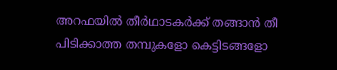അറഫയില്‍ തീര്‍ഥാടകര്‍ക്ക് തങ്ങാന്‍ തീ പിടിക്കാത്ത തമ്പുകളോ കെട്ടിടങ്ങളോ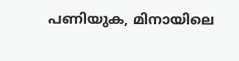പണിയുക, മിനായിലെ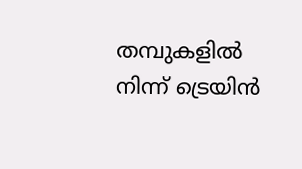തമ്പുകളില്‍ നിന്ന് ട്രെയിന്‍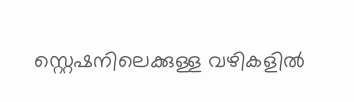സ്റ്റെഷനിലെക്കുള്ള വഴികളില്‍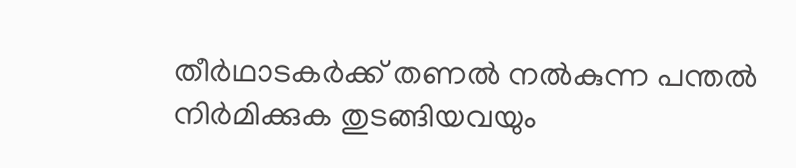തീര്‍ഥാടകര്‍ക്ക് തണല്‍ നല്‍കുന്ന പന്തല്‍ നിര്‍മിക്കുക തുടങ്ങിയവയും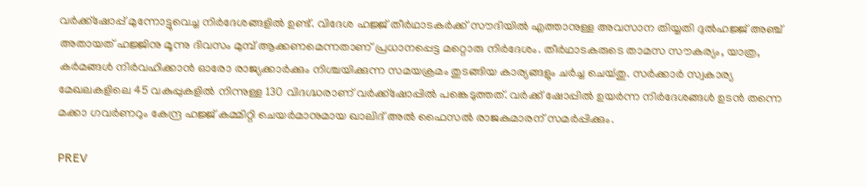വര്‍ക്ക്ഷോപ്പ്‌ മുന്നോട്ടുവെച്ച നിര്‍ദേശങ്ങളില്‍ ഉണ്ട്. വിദേശ ഹജ്ജ് തീര്‍ഥാടകര്‍ക്ക് സൗദിയില്‍ എത്താനുള്ള അവസാന തിയ്യതി ദുല്‍ഹജ്ജ് അഞ്ച് അതായത് ഹജ്ജിനു മൂന്നു ദിവസം മുമ്പ് ആക്കണമെന്നതാണ് പ്രധാനപ്പെട്ട മറ്റൊരു നിര്‍ദേശം. തീര്‍ഥാടകരുടെ താമസ സൗകര്യം, യാത്ര, കര്‍മങ്ങള്‍ നിര്‍വഹിക്കാന്‍ ഓരോ രാജ്യക്കാര്‍ക്കും നിശ്ചയിക്കുന്ന സമയക്രമം തുടങ്ങിയ കാര്യങ്ങളും ചര്‍ച്ച ചെയ്‍തു. സര്‍ക്കാര്‍ സ്വകാര്യ മേഖലകളിലെ 45 വകുപ്പുകളില്‍ നിന്നുള്ള 130 വിദഗ്ദ്ധരാണ് വര്‍ക്ക്ഷോപ്പില്‍ പങ്കെടുത്തത്. വര്‍ക്ക് ഷോപ്പില്‍ ഉയര്‍ന്ന നിര്‍ദേശങ്ങള്‍ ഉടന്‍ തന്നെ മക്കാ ഗവര്‍ണറും കേന്ദ്ര ഹജ്ജ് കമ്മിറ്റി ചെയര്‍മാനുമായ ഖാലിദ് അല്‍ ഫൈസല്‍ രാജകുമാരന് സമര്‍പ്പിക്കും.

PREV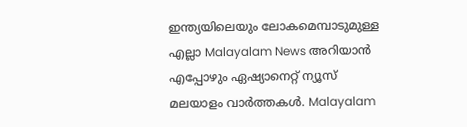ഇന്ത്യയിലെയും ലോകമെമ്പാടുമുള്ള എല്ലാ Malayalam News അറിയാൻ എപ്പോഴും ഏഷ്യാനെറ്റ് ന്യൂസ് മലയാളം വാർത്തകൾ. Malayalam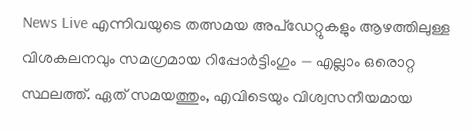News Live എന്നിവയുടെ തത്സമയ അപ്‌ഡേറ്റുകളും ആഴത്തിലുള്ള വിശകലനവും സമഗ്രമായ റിപ്പോർട്ടിംഗും — എല്ലാം ഒരൊറ്റ സ്ഥലത്ത്. ഏത് സമയത്തും, എവിടെയും വിശ്വസനീയമായ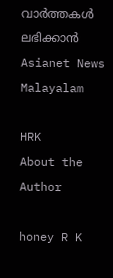വാർത്തകൾ ലഭിക്കാൻ Asianet News Malayalam

HRK
About the Author

honey R K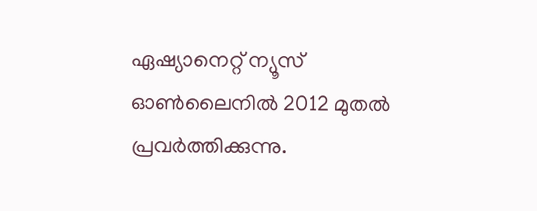ഏഷ്യാനെറ്റ് ന്യൂസ് ഓണ്‍ലൈനില്‍ 2012 മുതല്‍ പ്രവര്‍ത്തിക്കുന്നു.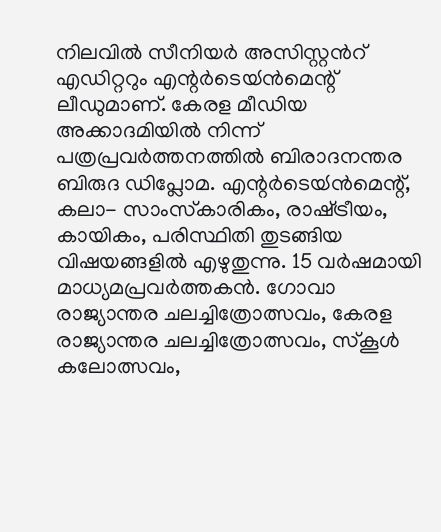നിലവില്‍ സീനിയര്‍ അസിസ്റ്റന്‍റ് എഡിറ്ററും എന്റര്‍ടെയ്‍ൻമെന്റ് ലീഡുമാണ്. കേരള മീഡിയ അക്കാദമിയില്‍ നിന്ന് പത്രപ്രവര്‍ത്തനത്തില്‍ ബിരാദനന്തര ബിരുദ ഡിപ്ലോമ. എന്റര്‍ടെയ്‍ൻമെന്റ്, കലാ- സാംസ്‍കാരികം, രാഷ്‍ട്രീയം, കായികം, പരിസ്ഥിതി തുടങ്ങിയ വിഷയങ്ങളില്‍ എഴുതുന്നു. 15 വര്‍ഷമായി മാധ്യമപ്രവര്‍ത്തകൻ. ഗോവാ രാജ്യാന്തര ചലച്ചിത്രോത്സവം, കേരള രാജ്യാന്തര ചലച്ചിത്രോത്സവം, സ്‍കൂള്‍ കലോത്സവം,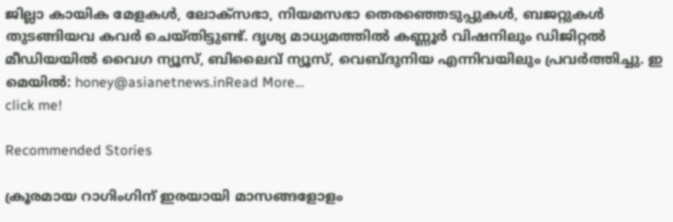ജില്ലാ കായിക മേളകള്‍, ലോക്സഭാ, നിയമസഭാ തെരഞ്ഞെടുപ്പുകള്‍, ബജറ്റുകള്‍ തുടങ്ങിയവ കവര്‍ ചെയ്‍തിട്ടുണ്ട്. ദൃശ്യ മാധ്യമത്തില്‍ കണ്ണൂര്‍ വിഷനിലും ഡിജിറ്റൽ മീഡിയയില്‍ വൈഗ ന്യൂസ്, ബിലൈവ് ന്യൂസ്, വെബ്‍ദുനിയ എന്നിവയിലും പ്രവര്‍ത്തിച്ചു. ഇ മെയില്‍: honey@asianetnews.inRead More...
click me!

Recommended Stories

ക്രൂരമായ റാഗിംഗിന് ഇരയായി മാസങ്ങളോളം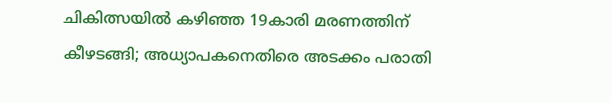ചികിത്സയിൽ കഴിഞ്ഞ 19കാരി മരണത്തിന് കീഴടങ്ങി; അധ്യാപകനെതിരെ അടക്കം പരാതി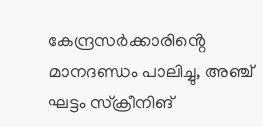കേന്ദ്രസർക്കാരിൻ്റെ മാനദണ്ഡം പാലിച്ചു, അഞ്ച് ഘട്ടം സ്ക്രീനിങ്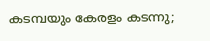കടമ്പയും കേരളം കടന്നു;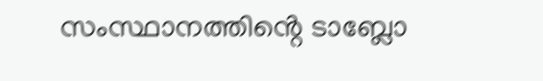സംസ്ഥാനത്തിൻ്റെ ടാബ്ലോ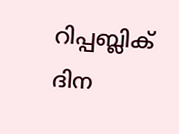റിപ്പബ്ലിക് ദിന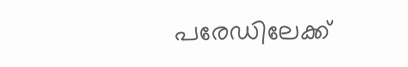പരേഡിലേക്ക്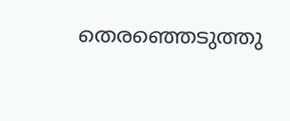തെരഞ്ഞെടുത്തു